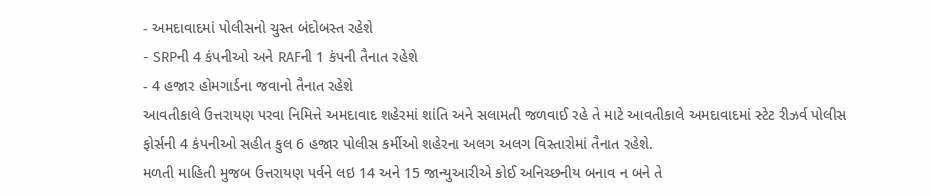- અમદાવાદમાં પોલીસનો ચુસ્ત બંદોબસ્ત રહેશે
- SRPની 4 કંપનીઓ અને RAFની 1 કંપની તૈનાત રહેશે
- 4 હજાર હોમગાર્ડના જવાનો તૈનાત રહેશે
આવતીકાલે ઉત્તરાયણ પરવા નિમિત્તે અમદાવાદ શહેરમાં શાંતિ અને સલામતી જળવાઈ રહે તે માટે આવતીકાલે અમદાવાદમાં સ્ટેટ રીઝર્વ પોલીસ ફોર્સની 4 કંપનીઓ સહીત કુલ 6 હજાર પોલીસ કર્મીઓ શહેરના અલગ અલગ વિસ્તારોમાં તૈનાત રહેશે.
મળતી માહિતી મુજબ ઉત્તરાયણ પર્વને લઇ 14 અને 15 જાન્યુઆરીએ કોઈ અનિચ્છનીય બનાવ ન બને તે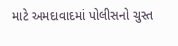માટે અમદાવાદમાં પોલીસનો ચુસ્ત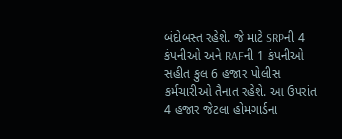બંદોબસ્ત રહેશે. જે માટે SRPની 4 કંપનીઓ અને RAFની 1 કંપનીઓ સહીત કુલ 6 હજાર પોલીસ કર્મચારીઓ તૈનાત રહેશે. આ ઉપરાંત 4 હજાર જેટલા હોમગાર્ડના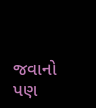જવાનો પણ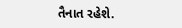તૈનાત રહેશે.